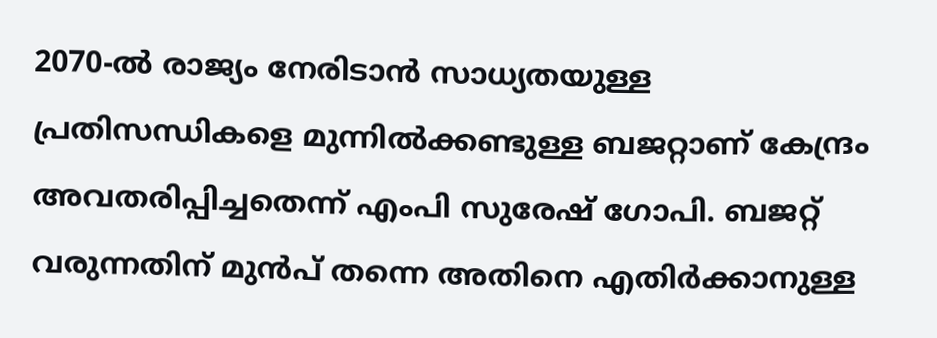2070-ൽ രാജ്യം നേരിടാൻ സാധ്യതയുള്ള പ്രതിസന്ധികളെ മുന്നിൽക്കണ്ടുള്ള ബജറ്റാണ് കേന്ദ്രം അവതരിപ്പിച്ചതെന്ന് എംപി സുരേഷ് ഗോപി. ബജറ്റ് വരുന്നതിന് മുൻപ് തന്നെ അതിനെ എതിർക്കാനുള്ള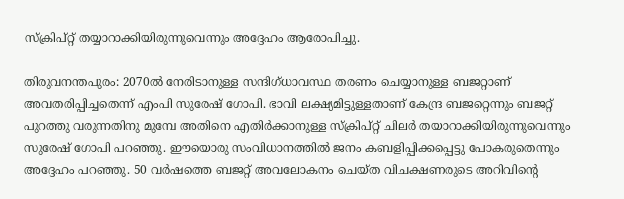സ്ക്രിപ്റ്റ് തയ്യാറാക്കിയിരുന്നുവെന്നും അദ്ദേഹം ആരോപിച്ചു.

തിരുവനന്തപുരം: 2070ൽ നേരിടാനുള്ള സന്ദിഗ്ധാവസ്ഥ തരണം ചെയ്യാനുള്ള ബജറ്റാണ് അവതരിപ്പിച്ചതെന്ന് എംപി സുരേഷ് ഗോപി. ഭാവി ലക്ഷ്യമിട്ടുള്ളതാണ് കേന്ദ്ര ബജറ്റെന്നും ബജറ്റ് പുറത്തു വരുന്നതിനു മുമ്പേ അതിനെ എതിർക്കാനുള്ള സ്ക്രിപ്റ്റ് ചിലർ തയാറാക്കിയിരുന്നുവെന്നും സുരേഷ് ഗോപി പറഞ്ഞു. ഈയൊരു സംവിധാനത്തിൽ ജനം കബളിപ്പിക്കപ്പെട്ടു പോകരുതെന്നും അദ്ദേഹം പറഞ്ഞു. 50 വർഷത്തെ ബജറ്റ് അവലോകനം ചെയ്ത വിചക്ഷണരുടെ അറിവിന്റെ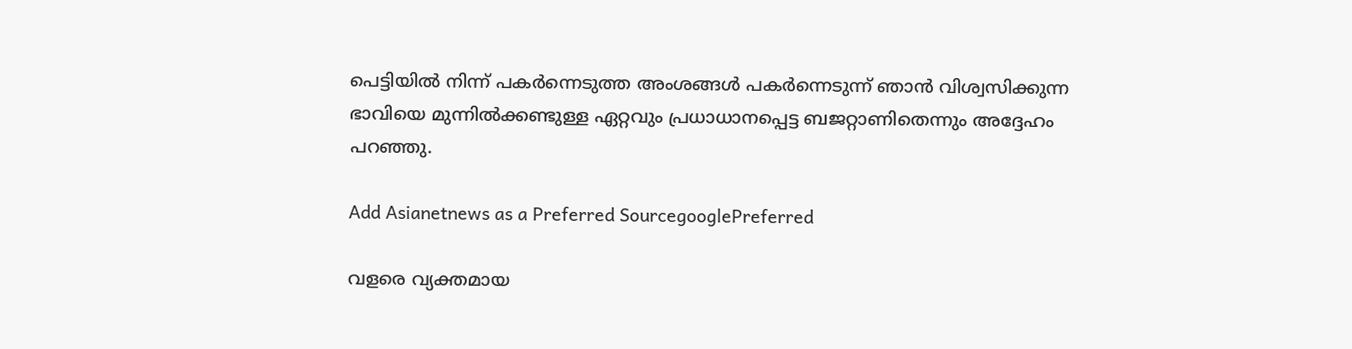പെട്ടിയിൽ നിന്ന് പകർന്നെടുത്ത അംശങ്ങൾ പകർന്നെടുന്ന് ഞാൻ വിശ്വസിക്കുന്ന ഭാവിയെ മുന്നിൽക്കണ്ടുള്ള ഏറ്റവും പ്രധാധാനപ്പെട്ട ബജറ്റാണിതെന്നും അദ്ദേഹം പറഞ്ഞു.

Add Asianetnews as a Preferred SourcegooglePreferred

വളരെ വ്യക്തമായ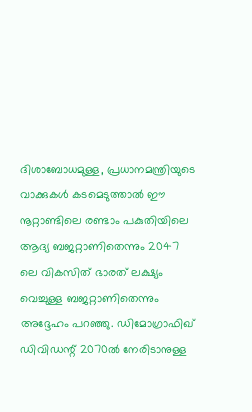ദിശാബോധമുള്ള, പ്രധാനമന്ത്രിയുടെ വാക്കുകൾ കടമെടുത്താൽ ഈ നൂറ്റാണ്ടിലെ രണ്ടാം പകുതിയിലെ ആദ്യ ബജറ്റാണിതെന്നും 2047 ലെ വികസിത് ഭാരത് ലക്ഷ്യം വെച്ചുള്ള ബജറ്റാണിതെന്നും അദ്ദേഹം പറഞ്ഞു. ഡിമോഗ്രാഫിഖ് ഡിവിഡന്റ് 2070ൽ നേരിടാനുള്ള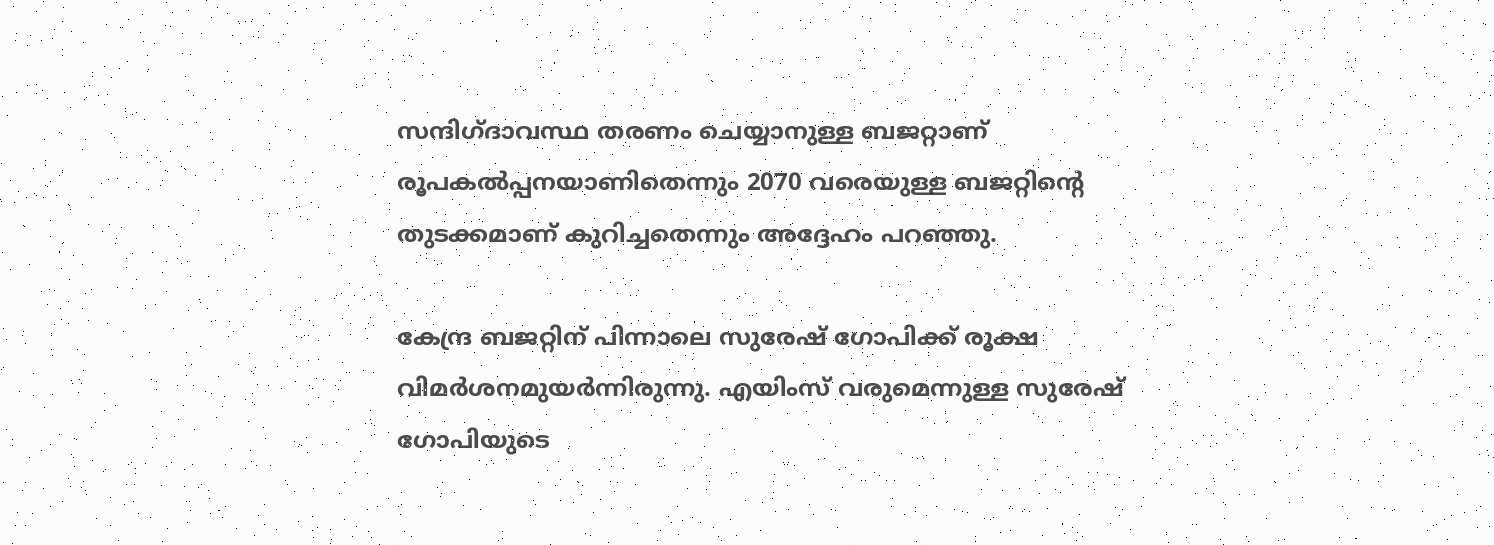സന്ദിഗ്ദാവസ്ഥ തരണം ചെയ്യാനുള്ള ബജറ്റാണ് രൂപകൽപ്പനയാണിതെന്നും 2070 വരെയുള്ള ബജറ്റിന്റെ തുടക്കമാണ് കുറിച്ചതെന്നും അദ്ദേഹം പറഞ്ഞു.

കേന്ദ്ര ബജറ്റിന് പിന്നാലെ സുരേഷ് ഗോപിക്ക് രൂക്ഷ വിമര്‍ശനമുയര്‍ന്നിരുന്നു. എയിംസ് വരുമെന്നുള്ള സുരേഷ് ഗോപിയുടെ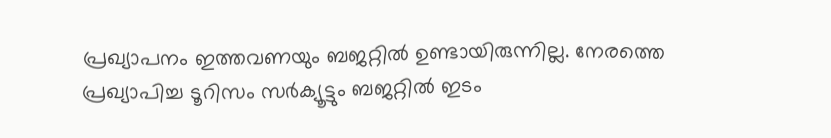പ്രഖ്യാപനം ഇത്തവണയും ബജറ്റില്‍ ഉണ്ടായിരുന്നില്ല. നേരത്തെ പ്രഖ്യാപിച്ച ടൂറിസം സര്‍ക്യൂട്ടും ബജറ്റില്‍ ഇടം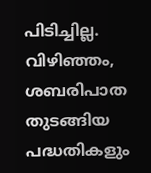പിടിച്ചില്ല. വിഴിഞ്ഞം, ശബരിപാത തുടങ്ങിയ പദ്ധതികളും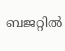ബജറ്റില്‍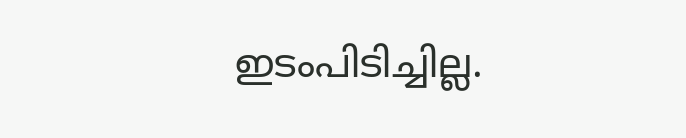ഇടംപിടിച്ചില്ല.